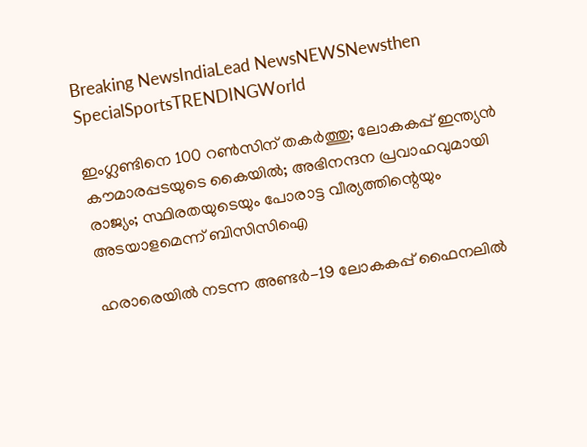Breaking NewsIndiaLead NewsNEWSNewsthen SpecialSportsTRENDINGWorld

ഇംഗ്ലണ്ടിനെ 100 റണ്‍സിന് തകര്‍ത്തു; ലോകകപ്പ് ഇന്ത്യന്‍ കൗമാരപ്പടയുടെ കൈയില്‍; അഭിനന്ദന പ്രവാഹവുമായി രാജ്യം; സ്ഥിരതയുടെയും പോരാട്ട വീര്യത്തിന്റെയും അടയാളമെന്ന് ബിസിസിഐ

ഹരാരെയിൽ നടന്ന അണ്ടർ-19 ലോകകപ്പ് ഫൈനലിൽ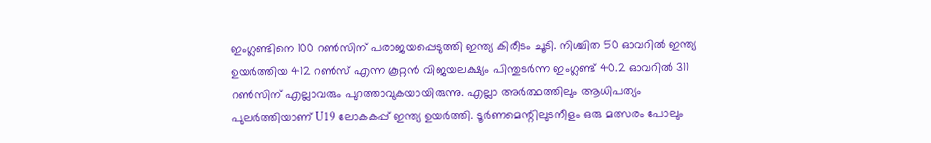ഇംഗ്ലണ്ടിനെ 100 റൺസിന് പരാജയപ്പെടുത്തി ഇന്ത്യ കിരീടം ചൂടി. നിശ്ചിത 50 ഓവറിൽ ഇന്ത്യ ഉയർത്തിയ 412 റൺസ് എന്ന കൂറ്റൻ വിജയലക്ഷ്യം പിന്തുടർന്ന ഇംഗ്ലണ്ട് 40.2 ഓവറിൽ 311 റൺസിന് എല്ലാവരും പുറത്താവുകയായിരുന്നു. എല്ലാ അർത്ഥത്തിലും ആധിപത്യം പുലർത്തിയാണ് U19 ലോകകപ്പ് ഇന്ത്യ ഉയർത്തി. ടൂർണമെന്റിലുടനീളം ഒരു മത്സരം പോലും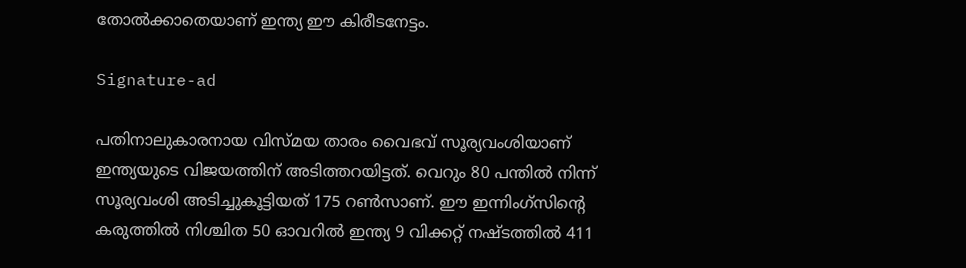തോൽക്കാതെയാണ് ഇന്ത്യ ഈ കിരീടനേട്ടം.

Signature-ad

പതിനാലുകാരനായ വിസ്മയ താരം വൈഭവ് സൂര്യവംശിയാണ് ഇന്ത്യയുടെ വിജയത്തിന് അടിത്തറയിട്ടത്. വെറും 80 പന്തിൽ നിന്ന് സൂര്യവംശി അടിച്ചുകൂട്ടിയത് 175 റൺസാണ്. ഈ ഇന്നിംഗ്‌സിന്റെ കരുത്തിൽ നിശ്ചിത 50 ഓവറിൽ ഇന്ത്യ 9 വിക്കറ്റ് നഷ്ടത്തിൽ 411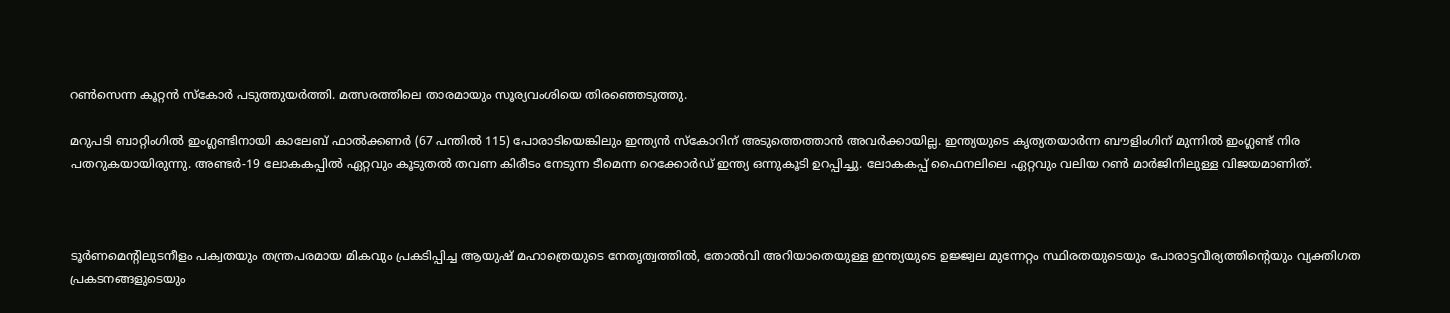റൺസെന്ന കൂറ്റൻ സ്കോർ പടുത്തുയർത്തി. മത്സരത്തിലെ താരമായും സൂര്യവംശിയെ തിരഞ്ഞെടുത്തു.

മറുപടി ബാറ്റിംഗിൽ ഇംഗ്ലണ്ടിനായി കാലേബ് ഫാൽക്കണർ (67 പന്തിൽ 115) പോരാടിയെങ്കിലും ഇന്ത്യൻ സ്കോറിന് അടുത്തെത്താൻ അവർക്കായില്ല. ഇന്ത്യയുടെ കൃത്യതയാർന്ന ബൗളിംഗിന് മുന്നിൽ ഇംഗ്ലണ്ട് നിര പതറുകയായിരുന്നു. അണ്ടർ-19 ലോകകപ്പിൽ ഏറ്റവും കൂടുതൽ തവണ കിരീടം നേടുന്ന ടീമെന്ന റെക്കോർഡ് ഇന്ത്യ ഒന്നുകൂടി ഉറപ്പിച്ചു. ലോകകപ്പ് ഫൈനലിലെ ഏറ്റവും വലിയ റൺ മാർജിനിലുള്ള വിജയമാണിത്.



ടൂര്‍ണമെന്റിലുടനീളം പക്വതയും തന്ത്രപരമായ മികവും പ്രകടിപ്പിച്ച ആയുഷ് മഹാത്രെയുടെ നേതൃത്വത്തില്‍, തോല്‍വി അറിയാതെയുള്ള ഇന്ത്യയുടെ ഉജ്ജ്വല മുന്നേറ്റം സ്ഥിരതയുടെയും പോരാട്ടവീര്യത്തിന്റെയും വ്യക്തിഗത പ്രകടനങ്ങളുടെയും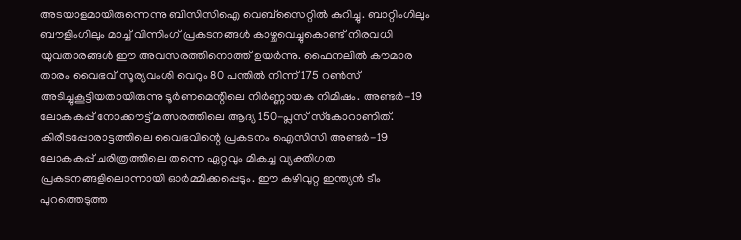അടയാളമായിരുന്നെന്നു ബിസിസിഐ വെബ്‌സൈറ്റില്‍ കുറിച്ചു. ബാറ്റിംഗിലും ബൗളിംഗിലും മാച്ച് വിന്നിംഗ് പ്രകടനങ്ങള്‍ കാഴ്ചവെച്ചുകൊണ്ട് നിരവധി യുവതാരങ്ങള്‍ ഈ അവസരത്തിനൊത്ത് ഉയര്‍ന്നു. ഫൈനലില്‍ കൗമാര താരം വൈഭവ് സൂര്യവംശി വെറും 80 പന്തില്‍ നിന്ന് 175 റണ്‍സ് അടിച്ചുകൂട്ടിയതായിരുന്നു ടൂര്‍ണമെന്റിലെ നിര്‍ണ്ണായക നിമിഷം. അണ്ടര്‍-19 ലോകകപ്പ് നോക്കൗട്ട് മത്സരത്തിലെ ആദ്യ 150-പ്ലസ് സ്‌കോറാണിത്. കിരീടപ്പോരാട്ടത്തിലെ വൈഭവിന്റെ പ്രകടനം ഐസിസി അണ്ടര്‍-19 ലോകകപ്പ് ചരിത്രത്തിലെ തന്നെ ഏറ്റവും മികച്ച വ്യക്തിഗത പ്രകടനങ്ങളിലൊന്നായി ഓര്‍മ്മിക്കപ്പെടും. ഈ കഴിവുറ്റ ഇന്ത്യന്‍ ടീം പുറത്തെടുത്ത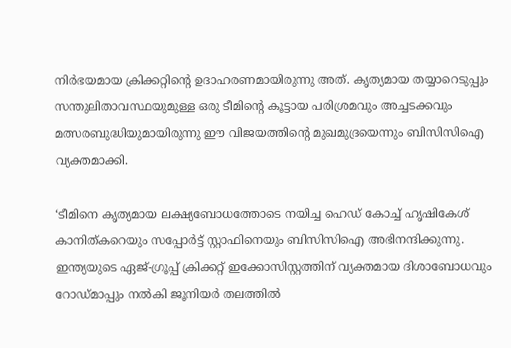നിര്‍ഭയമായ ക്രിക്കറ്റിന്റെ ഉദാഹരണമായിരുന്നു അത്. കൃത്യമായ തയ്യാറെടുപ്പും സന്തുലിതാവസ്ഥയുമുള്ള ഒരു ടീമിന്റെ കൂട്ടായ പരിശ്രമവും അച്ചടക്കവും മത്സരബുദ്ധിയുമായിരുന്നു ഈ വിജയത്തിന്റെ മുഖമുദ്രയെന്നും ബിസിസിഐ വ്യക്തമാക്കി.

‘ടീമിനെ കൃത്യമായ ലക്ഷ്യബോധത്തോടെ നയിച്ച ഹെഡ് കോച്ച് ഹൃഷികേശ് കാനിത്കറെയും സപ്പോര്‍ട്ട് സ്റ്റാഫിനെയും ബിസിസിഐ അഭിനന്ദിക്കുന്നു. ഇന്ത്യയുടെ ഏജ്-ഗ്രൂപ്പ് ക്രിക്കറ്റ് ഇക്കോസിസ്റ്റത്തിന് വ്യക്തമായ ദിശാബോധവും റോഡ്മാപ്പും നല്‍കി ജൂനിയര്‍ തലത്തില്‍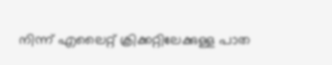നിന്ന് എലൈറ്റ് ക്രിക്കറ്റിലേക്കുള്ള പാത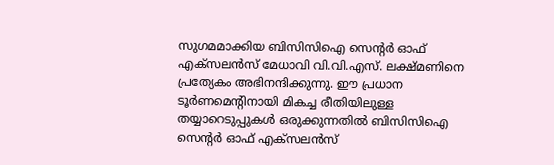സുഗമമാക്കിയ ബിസിസിഐ സെന്റര്‍ ഓഫ് എക്‌സലന്‍സ് മേധാവി വി.വി.എസ്. ലക്ഷ്മണിനെ പ്രത്യേകം അഭിനന്ദിക്കുന്നു. ഈ പ്രധാന ടൂര്‍ണമെന്റിനായി മികച്ച രീതിയിലുള്ള തയ്യാറെടുപ്പുകള്‍ ഒരുക്കുന്നതില്‍ ബിസിസിഐ സെന്റര്‍ ഓഫ് എക്‌സലന്‍സ്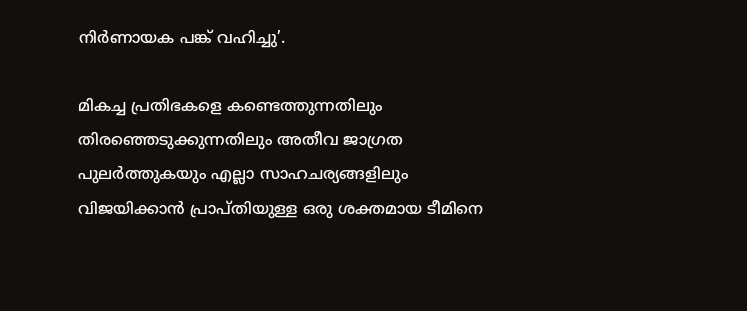നിര്‍ണായക പങ്ക് വഹിച്ചു’.

മികച്ച പ്രതിഭകളെ കണ്ടെത്തുന്നതിലും തിരഞ്ഞെടുക്കുന്നതിലും അതീവ ജാഗ്രത പുലര്‍ത്തുകയും എല്ലാ സാഹചര്യങ്ങളിലും വിജയിക്കാന്‍ പ്രാപ്തിയുള്ള ഒരു ശക്തമായ ടീമിനെ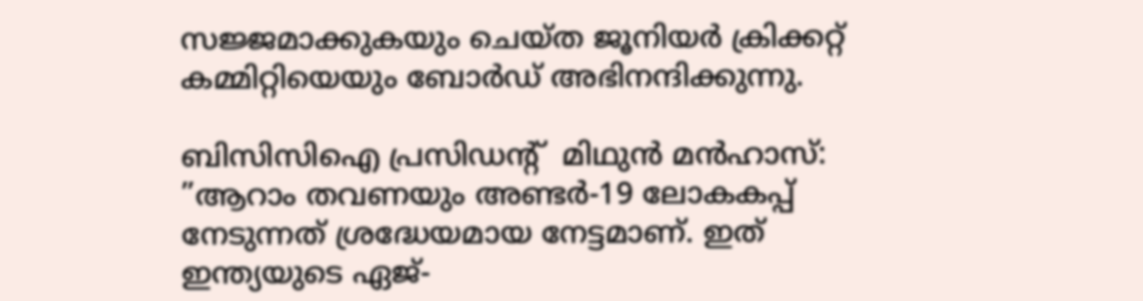സജ്ജമാക്കുകയും ചെയ്ത ജൂനിയര്‍ ക്രിക്കറ്റ് കമ്മിറ്റിയെയും ബോര്‍ഡ് അഭിനന്ദിക്കുന്നു.

ബിസിസിഐ പ്രസിഡന്റ്  മിഥുന്‍ മന്‍ഹാസ്: ”ആറാം തവണയും അണ്ടര്‍-19 ലോകകപ്പ് നേടുന്നത് ശ്രദ്ധേയമായ നേട്ടമാണ്. ഇത് ഇന്ത്യയുടെ ഏജ്-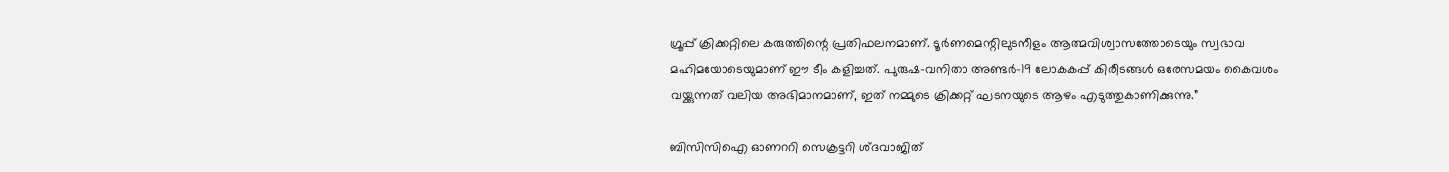ഗ്രൂപ്പ് ക്രിക്കറ്റിലെ കരുത്തിന്റെ പ്രതിഫലനമാണ്. ടൂര്‍ണമെന്റിലുടനീളം ആത്മവിശ്വാസത്തോടെയും സ്വഭാവ മഹിമയോടെയുമാണ് ഈ ടീം കളിച്ചത്. പുരുഷ-വനിതാ അണ്ടര്‍-19 ലോകകപ്പ് കിരീടങ്ങള്‍ ഒരേസമയം കൈവശം വയ്ക്കുന്നത് വലിയ അഭിമാനമാണ്, ഇത് നമ്മുടെ ക്രിക്കറ്റ് ഘടനയുടെ ആഴം എടുത്തുകാണിക്കുന്നു.”

ബിസിസിഐ ഓണററി സെക്രട്ടറി ശ്ദവാജിത്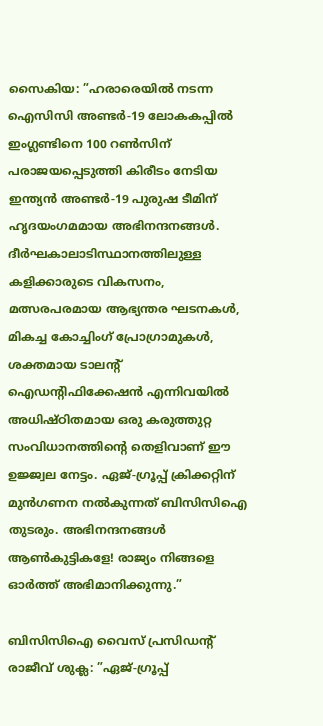സൈകിയ: ”ഹരാരെയില്‍ നടന്ന ഐസിസി അണ്ടര്‍-19 ലോകകപ്പില്‍ ഇംഗ്ലണ്ടിനെ 100 റണ്‍സിന് പരാജയപ്പെടുത്തി കിരീടം നേടിയ ഇന്ത്യന്‍ അണ്ടര്‍-19 പുരുഷ ടീമിന് ഹൃദയംഗമമായ അഭിനന്ദനങ്ങള്‍. ദീര്‍ഘകാലാടിസ്ഥാനത്തിലുള്ള കളിക്കാരുടെ വികസനം, മത്സരപരമായ ആഭ്യന്തര ഘടനകള്‍, മികച്ച കോച്ചിംഗ് പ്രോഗ്രാമുകള്‍, ശക്തമായ ടാലന്റ് ഐഡന്റിഫിക്കേഷന്‍ എന്നിവയില്‍ അധിഷ്ഠിതമായ ഒരു കരുത്തുറ്റ സംവിധാനത്തിന്റെ തെളിവാണ് ഈ ഉജ്ജ്വല നേട്ടം. ഏജ്-ഗ്രൂപ്പ് ക്രിക്കറ്റിന് മുന്‍ഗണന നല്‍കുന്നത് ബിസിസിഐ തുടരും. അഭിനന്ദനങ്ങള്‍ ആണ്‍കുട്ടികളേ! രാജ്യം നിങ്ങളെ ഓര്‍ത്ത് അഭിമാനിക്കുന്നു.”

ബിസിസിഐ വൈസ് പ്രസിഡന്റ് രാജീവ് ശുക്ല: ”ഏജ്-ഗ്രൂപ്പ്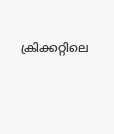ക്രിക്കറ്റിലെ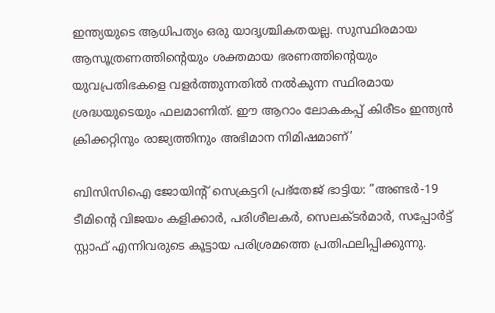ഇന്ത്യയുടെ ആധിപത്യം ഒരു യാദൃശ്ചികതയല്ല. സുസ്ഥിരമായ ആസൂത്രണത്തിന്റെയും ശക്തമായ ഭരണത്തിന്റെയും യുവപ്രതിഭകളെ വളര്‍ത്തുന്നതില്‍ നല്‍കുന്ന സ്ഥിരമായ ശ്രദ്ധയുടെയും ഫലമാണിത്. ഈ ആറാം ലോകകപ്പ് കിരീടം ഇന്ത്യന്‍ ക്രിക്കറ്റിനും രാജ്യത്തിനും അഭിമാന നിമിഷമാണ്’

ബിസിസിഐ ജോയിന്റ് സെക്രട്ടറി പ്രഭ്തേജ് ഭാട്ടിയ: ”അണ്ടര്‍-19 ടീമിന്റെ വിജയം കളിക്കാര്‍, പരിശീലകര്‍, സെലക്ടര്‍മാര്‍, സപ്പോര്‍ട്ട് സ്റ്റാഫ് എന്നിവരുടെ കൂട്ടായ പരിശ്രമത്തെ പ്രതിഫലിപ്പിക്കുന്നു.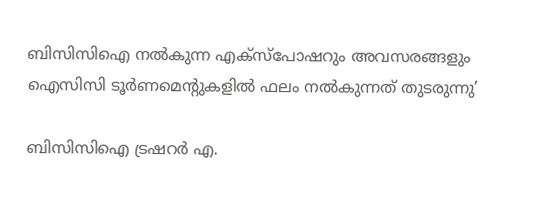ബിസിസിഐ നല്‍കുന്ന എക്‌സ്‌പോഷറും അവസരങ്ങളും ഐസിസി ടൂര്‍ണമെന്റുകളില്‍ ഫലം നല്‍കുന്നത് തുടരുന്നു’

ബിസിസിഐ ട്രഷറര്‍ എ.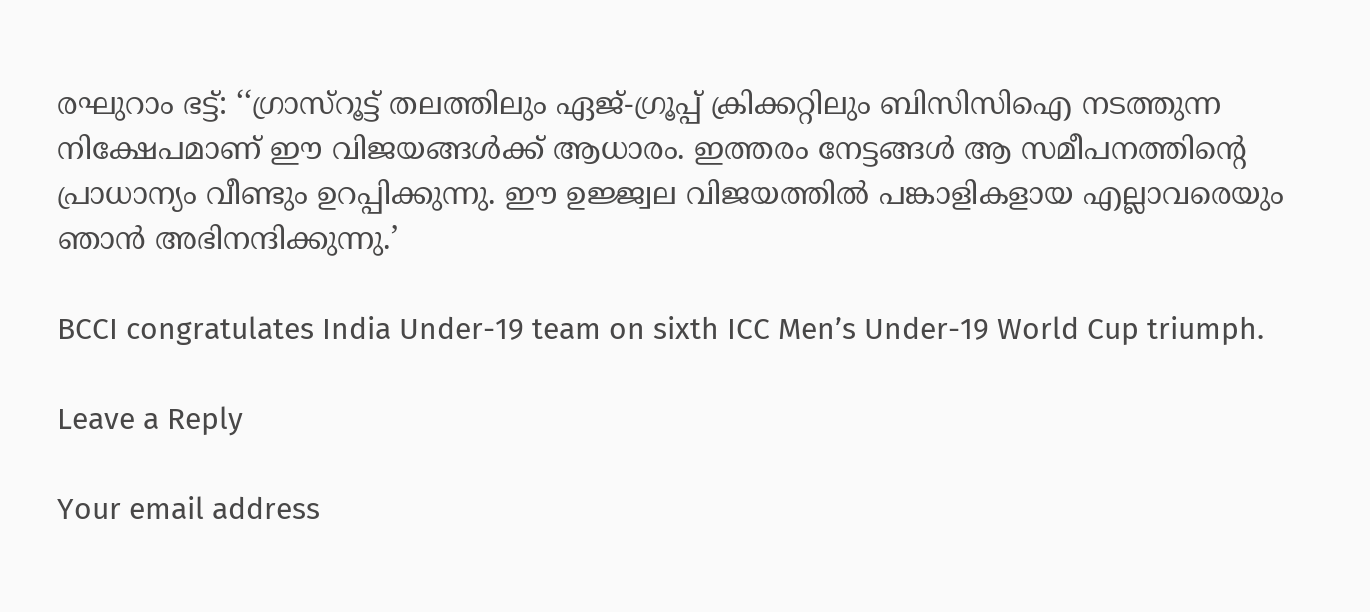രഘുറാം ഭട്ട്: ‘‘ഗ്രാസ്‌റൂട്ട് തലത്തിലും ഏജ്-ഗ്രൂപ്പ് ക്രിക്കറ്റിലും ബിസിസിഐ നടത്തുന്ന നിക്ഷേപമാണ് ഈ വിജയങ്ങള്‍ക്ക് ആധാരം. ഇത്തരം നേട്ടങ്ങള്‍ ആ സമീപനത്തിന്റെ പ്രാധാന്യം വീണ്ടും ഉറപ്പിക്കുന്നു. ഈ ഉജ്ജ്വല വിജയത്തില്‍ പങ്കാളികളായ എല്ലാവരെയും ഞാന്‍ അഭിനന്ദിക്കുന്നു.’

BCCI congratulates India Under-19 team on sixth ICC Men’s Under-19 World Cup triumph.

Leave a Reply

Your email address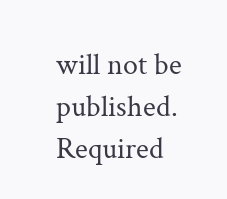will not be published. Required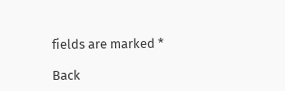fields are marked *

Back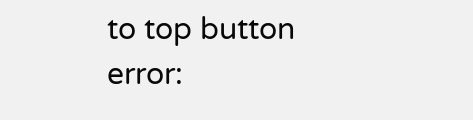to top button
error: